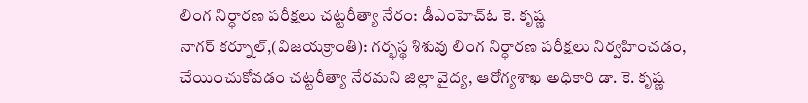లింగ నిర్ధారణ పరీక్షలు చట్టరీత్యా నేరం: డీఎంహెచ్ఓ కె. కృష్ణ
నాగర్ కర్నూల్,(విజయక్రాంతి): గర్భస్థ శిశువు లింగ నిర్ధారణ పరీక్షలు నిర్వహించడం, చేయించుకోవడం చట్టరీత్యా నేరమని జిల్లా వైద్య, ఆరోగ్యశాఖ అధికారి డా. కె. కృష్ణ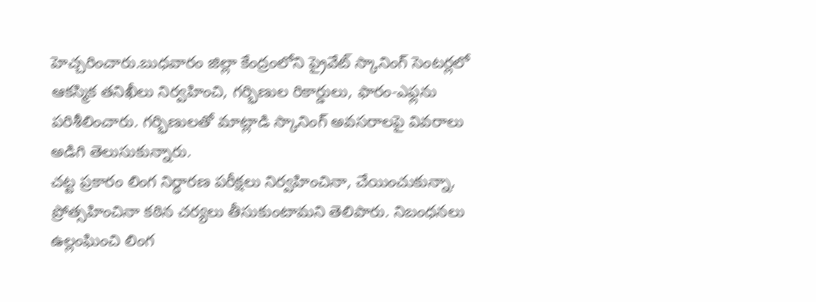హెచ్చరించారు.బుధవారం జిల్లా కేంద్రంలోని ప్రైవేట్ స్కానింగ్ సెంటర్లలో ఆకస్మిక తనిఖీలు నిర్వహించి, గర్భిణుల రికార్డులు, ఫారం-ఎఫ్లను పరిశీలించారు. గర్భిణులతో మాట్లాడి స్కానింగ్ అవసరాలపై వివరాలు అడిగి తెలుసుకున్నారు.
చట్ట ప్రకారం లింగ నిర్ధారణ పరీక్షలు నిర్వహించినా, చేయించుకున్నా, ప్రోత్సహించినా కఠిన చర్యలు తీసుకుంటామని తెలిపారు. నిబంధనలు ఉల్లంఘించి లింగ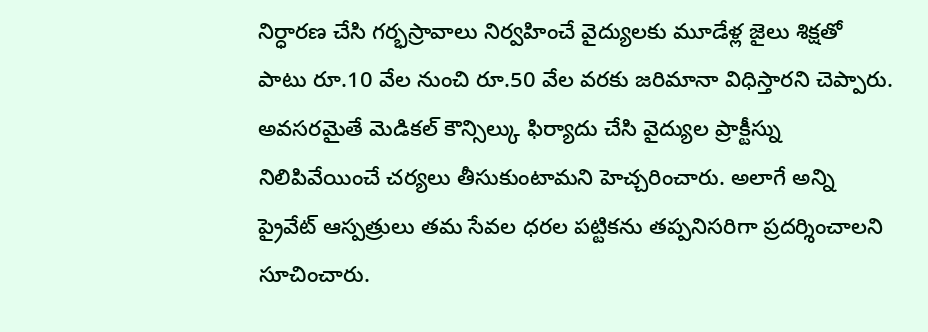నిర్ధారణ చేసి గర్భస్రావాలు నిర్వహించే వైద్యులకు మూడేళ్ల జైలు శిక్షతో పాటు రూ.10 వేల నుంచి రూ.50 వేల వరకు జరిమానా విధిస్తారని చెప్పారు. అవసరమైతే మెడికల్ కౌన్సిల్కు ఫిర్యాదు చేసి వైద్యుల ప్రాక్టీస్ను నిలిపివేయించే చర్యలు తీసుకుంటామని హెచ్చరించారు. అలాగే అన్ని ప్రైవేట్ ఆస్పత్రులు తమ సేవల ధరల పట్టికను తప్పనిసరిగా ప్రదర్శించాలని సూచించారు.